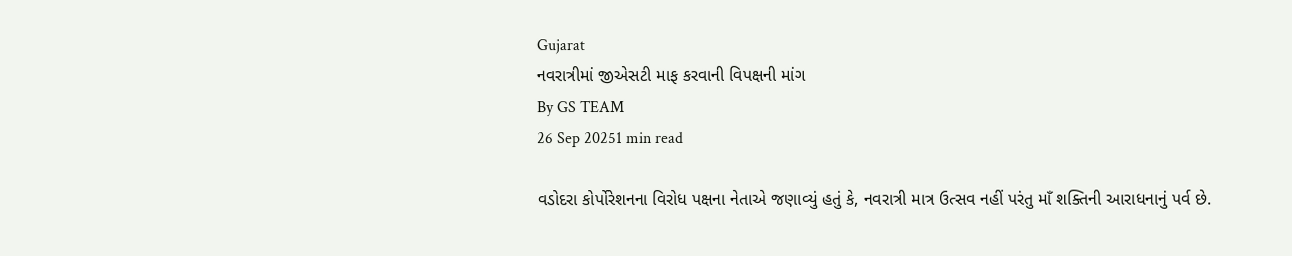Gujarat
નવરાત્રીમાં જીએસટી માફ કરવાની વિપક્ષની માંગ
By GS TEAM
26 Sep 20251 min read

વડોદરા કોર્પોરેશનના વિરોધ પક્ષના નેતાએ જણાવ્યું હતું કે, નવરાત્રી માત્ર ઉત્સવ નહીં પરંતુ માઁ શક્તિની આરાધનાનું પર્વ છે.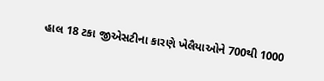હાલ 18 ટકા જીએસટીના કારણે ખેલૈયાઓને 700થી 1000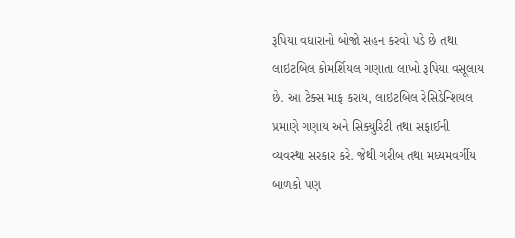રૂપિયા વધારાનો બોજો સહન કરવો પડે છે તથા લાઇટબિલ કોમર્શિયલ ગણાતા લાખો રૂપિયા વસૂલાય છે. આ ટેક્સ માફ કરાય, લાઇટબિલ રેસિડેન્શિયલ પ્રમાણે ગણાય અને સિક્યુરિટી તથા સફાઈની વ્યવસ્થા સરકાર કરે. જેથી ગરીબ તથા મધ્યમવર્ગીય બાળકો પણ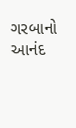ગરબાનો આનંદ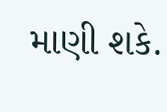માણી શકે.